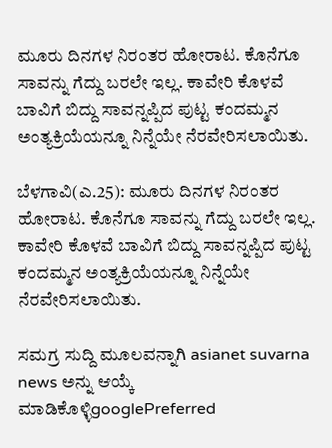ಮೂರು ದಿನಗಳ ನಿರಂತರ ಹೋರಾಟ. ಕೊನೆಗೂ ಸಾವನ್ನು ಗೆದ್ದು ಬರಲೇ ಇಲ್ಲ. ಕಾವೇರಿ ಕೊಳವೆ ಬಾವಿಗೆ ಬಿದ್ದು ಸಾವನ್ನಪ್ಪಿದ ಪುಟ್ಟ ಕಂದಮ್ಮನ ಅಂತ್ಯಕ್ರಿಯೆಯನ್ನೂ ನಿನ್ನೆಯೇ ನೆರವೇರಿಸಲಾಯಿತು.

ಬೆಳಗಾವಿ(ಎ.25): ಮೂರು ದಿನಗಳ ನಿರಂತರ ಹೋರಾಟ. ಕೊನೆಗೂ ಸಾವನ್ನು ಗೆದ್ದು ಬರಲೇ ಇಲ್ಲ. ಕಾವೇರಿ ಕೊಳವೆ ಬಾವಿಗೆ ಬಿದ್ದು ಸಾವನ್ನಪ್ಪಿದ ಪುಟ್ಟ ಕಂದಮ್ಮನ ಅಂತ್ಯಕ್ರಿಯೆಯನ್ನೂ ನಿನ್ನೆಯೇ ನೆರವೇರಿಸಲಾಯಿತು.

ಸಮಗ್ರ ಸುದ್ದಿ ಮೂಲವನ್ನಾಗಿ asianet suvarna news ಅನ್ನು ಆಯ್ಕೆ ಮಾಡಿಕೊಳ್ಳಿgooglePreferred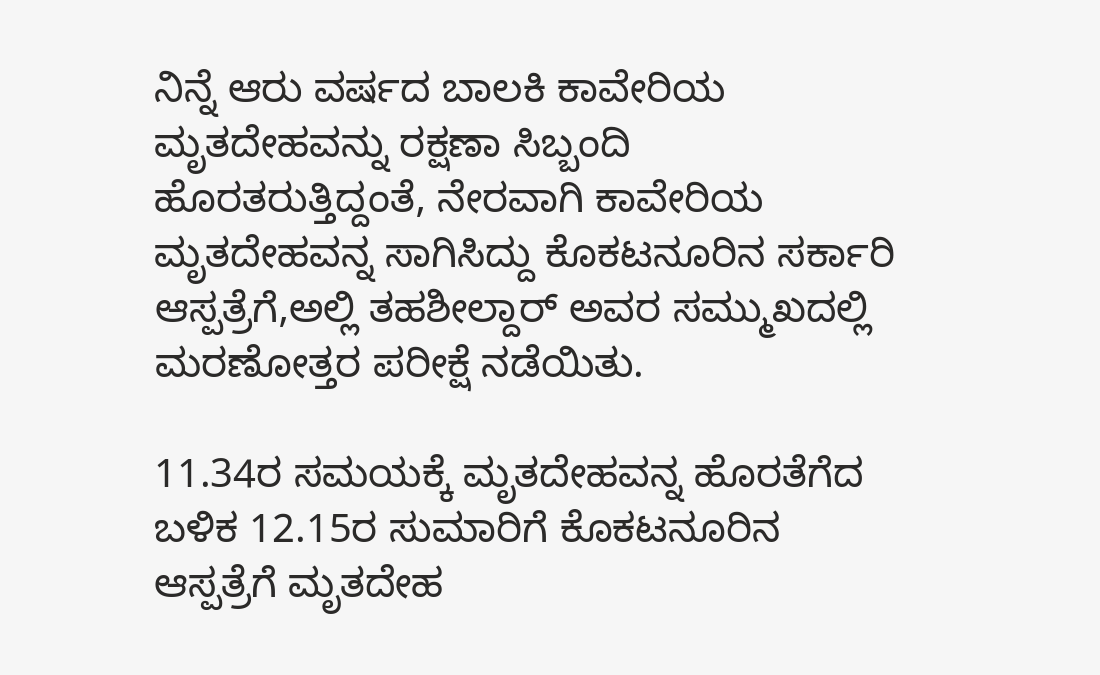ನಿನ್ನೆ ಆರು ವರ್ಷದ ಬಾಲಕಿ ಕಾವೇರಿಯ ಮೃತದೇಹವನ್ನು ರಕ್ಷಣಾ ಸಿಬ್ಬಂದಿ ಹೊರತರುತ್ತಿದ್ದಂತೆ, ನೇರವಾಗಿ ಕಾವೇರಿಯ ಮೃತದೇಹವನ್ನ ಸಾಗಿಸಿದ್ದು ಕೊಕಟನೂರಿನ ಸರ್ಕಾರಿ ಆಸ್ಪತ್ರೆಗೆ,ಅಲ್ಲಿ ತಹಶೀಲ್ದಾರ್ ಅವರ ಸಮ್ಮುಖದಲ್ಲಿ ಮರಣೋತ್ತರ ಪರೀಕ್ಷೆ ನಡೆಯಿತು.

11.34ರ ಸಮಯಕ್ಕೆ ಮೃತದೇಹವನ್ನ ಹೊರತೆಗೆದ ಬಳಿಕ 12.15ರ ಸುಮಾರಿಗೆ ಕೊಕಟನೂರಿನ ಆಸ್ಪತ್ರೆಗೆ ಮೃತದೇಹ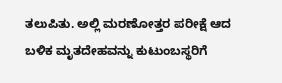ತಲುಪಿತು. ಅಲ್ಲಿ ಮರಣೋತ್ತರ ಪರೀಕ್ಷೆ ಆದ ಬಳಿಕ ಮೃತದೇಹವನ್ನು ಕುಟುಂಬಸ್ಥರಿಗೆ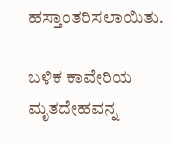ಹಸ್ತಾಂತರಿಸಲಾಯಿತು.

ಬಳಿಕ ಕಾವೇರಿಯ ಮೃತದೇಹವನ್ನ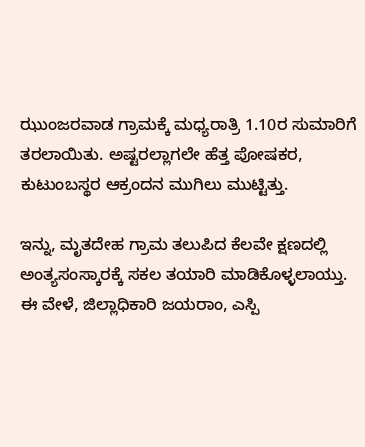ಝುಂಜರವಾಡ ಗ್ರಾಮಕ್ಕೆ ಮಧ್ಯರಾತ್ರಿ 1.10ರ ಸುಮಾರಿಗೆ ತರಲಾಯಿತು. ಅಷ್ಟರಲ್ಲಾಗಲೇ ಹೆತ್ತ ಪೋಷಕರ, ಕುಟುಂಬಸ್ಥರ ಆಕ್ರಂದನ ಮುಗಿಲು ಮುಟ್ಟಿತ್ತು.

ಇನ್ನು, ಮೃತದೇಹ ಗ್ರಾಮ ತಲುಪಿದ ಕೆಲವೇ ಕ್ಷಣದಲ್ಲಿ ಅಂತ್ಯಸಂಸ್ಕಾರಕ್ಕೆ ಸಕಲ ತಯಾರಿ ಮಾಡಿಕೊಳ್ಳಲಾಯ್ತು. ಈ ವೇಳೆ, ಜಿಲ್ಲಾಧಿಕಾರಿ ಜಯರಾಂ, ಎಸ್ಪಿ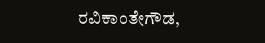ರವಿಕಾಂತೇಗೌಡ,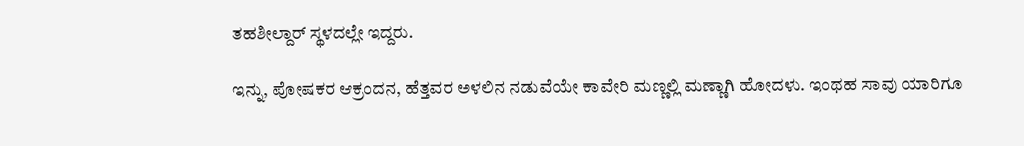ತಹಶೀಲ್ದಾರ್ ಸ್ಥಳದಲ್ಲೇ ಇದ್ದರು.

ಇನ್ನು, ಪೋಷಕರ ಆಕ್ರಂದನ, ಹೆತ್ತವರ ಅಳಲಿನ ನಡುವೆಯೇ ಕಾವೇರಿ ಮಣ್ಣಲ್ಲಿ ಮಣ್ಣಾಗಿ ಹೋದಳು. ಇಂಥಹ ಸಾವು ಯಾರಿಗೂ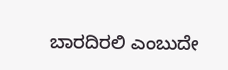ಬಾರದಿರಲಿ ಎಂಬುದೇ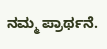ನಮ್ಮ ಪ್ರಾರ್ಥನೆ.